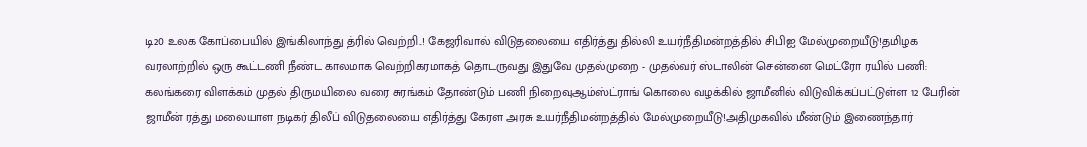டி20 உலக கோப்பையில் இங்கிலாந்து த்ரில் வெற்றி..! கேஜரிவால் விடுதலையை எதிர்த்து தில்லி உயர்நீதிமன்றத்தில் சிபிஐ மேல்முறையீடு!தமிழக வரலாற்றில் ஒரு கூட்டணி நீண்ட காலமாக வெற்றிகரமாகத் தொடருவது இதுவே முதல்முறை - முதல்வர் ஸ்டாலின் சென்னை மெட்ரோ ரயில் பணி: கலங்கரை விளக்கம் முதல் திருமயிலை வரை சுரங்கம் தோண்டும் பணி நிறைவுஆம்ஸ்ட்ராங் கொலை வழக்கில் ஜாமீனில் விடுவிக்கப்பட்டுள்ள 12 பேரின் ஜாமீன் ரத்து மலையாள நடிகர் திலீப் விடுதலையை எதிர்த்து கேரள அரசு உயர்நீதிமன்றத்தில் மேல்முறையீடு!அதிமுகவில் மீண்டும் இணைந்தார்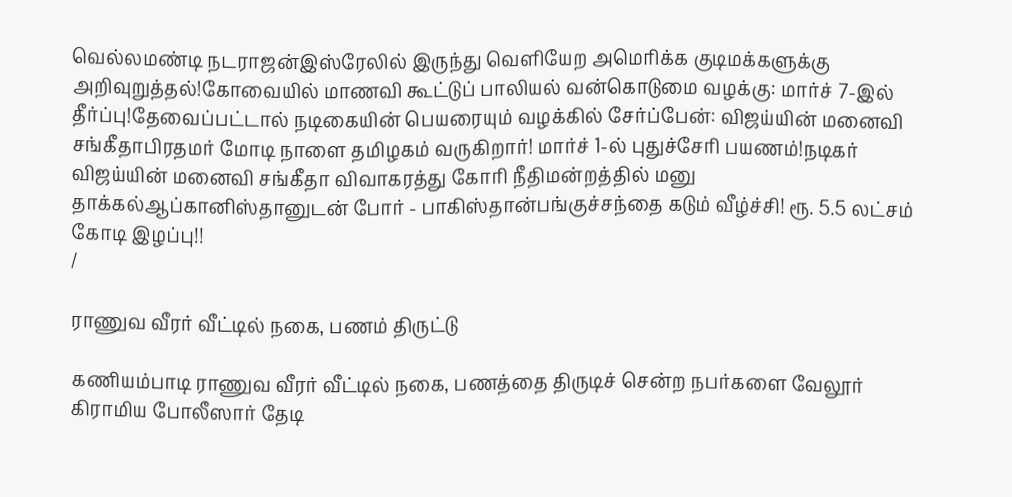வெல்லமண்டி நடராஜன்இஸ்ரேலில் இருந்து வெளியேற அமெரிக்க குடிமக்களுக்கு அறிவுறுத்தல்!கோவையில் மாணவி கூட்டுப் பாலியல் வன்கொடுமை வழக்கு: மார்ச் 7-இல் தீர்ப்பு!தேவைப்பட்டால் நடிகையின் பெயரையும் வழக்கில் சேர்ப்பேன்: விஜய்யின் மனைவி சங்கீதாபிரதமர் மோடி நாளை தமிழகம் வருகிறார்! மார்ச் 1-ல் புதுச்சேரி பயணம்!நடிகர் விஜய்யின் மனைவி சங்கீதா விவாகரத்து கோரி நீதிமன்றத்தில் மனு தாக்கல்ஆப்கானிஸ்தானுடன் போர் - பாகிஸ்தான்பங்குச்சந்தை கடும் வீழ்ச்சி! ரூ. 5.5 லட்சம் கோடி இழப்பு!!
/

ராணுவ வீரர் வீட்டில் நகை, பணம் திருட்டு

கணியம்பாடி ராணுவ வீரர் வீட்டில் நகை, பணத்தை திருடிச் சென்ற நபர்களை வேலூர் கிராமிய போலீஸார் தேடி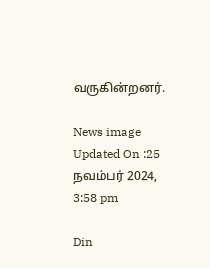வருகின்றனர்.

News image
Updated On :25 நவம்பர் 2024, 3:58 pm

Din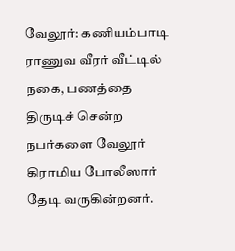வேலூர்: கணியம்பாடி ராணுவ வீரர் வீட்டில் நகை, பணத்தை திருடிச் சென்ற நபர்களை வேலூர் கிராமிய போலீஸார் தேடி வருகின்றனர்.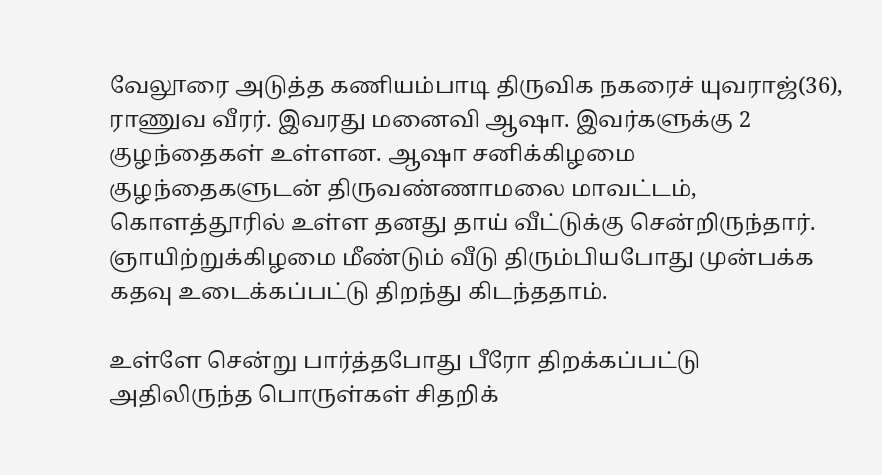வேலூரை அடுத்த கணியம்பாடி திருவிக நகரைச் யுவராஜ்(36), ராணுவ வீரர். இவரது மனைவி ஆஷா. இவர்களுக்கு 2 குழந்தைகள் உள்ளன. ஆஷா சனிக்கிழமை குழந்தைகளுடன் திருவண்ணாமலை மாவட்டம், கொளத்தூரில் உள்ள தனது தாய் வீட்டுக்கு சென்றிருந்தார். ஞாயிற்றுக்கிழமை மீண்டும் வீடு திரும்பியபோது முன்பக்க கதவு உடைக்கப்பட்டு திறந்து கிடந்ததாம்.

உள்ளே சென்று பார்த்தபோது பீரோ திறக்கப்பட்டு அதிலிருந்த பொருள்கள் சிதறிக்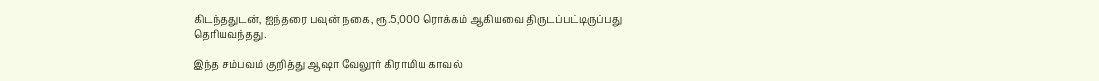கிடந்ததுடன், ஐந்தரை பவுன் நகை, ரூ.5,000 ரொக்கம் ஆகியவை திருடப்பட்டிருப்பது தெரியவந்தது.

இந்த சம்பவம் குறித்து ஆஷா வேலூர் கிராமிய காவல்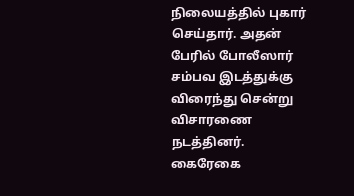நிலையத்தில் புகார் செய்தார். அதன் பேரில் போலீஸார் சம்பவ இடத்துக்கு விரைந்து சென்று விசாரணை நடத்தினர். கைரேகை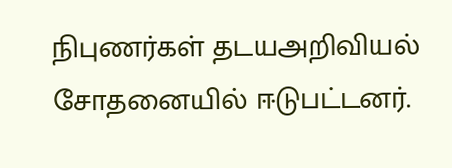நிபுணர்கள் தடயஅறிவியல் சோதனையில் ஈடுபட்டனர்.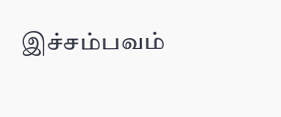இச்சம்பவம்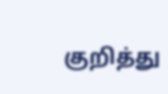குறித்து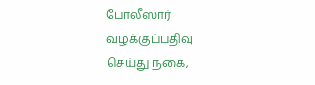போலீஸார் வழக்குப்பதிவு செய்து நகை,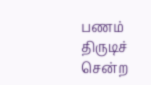பணம் திருடிச் சென்ற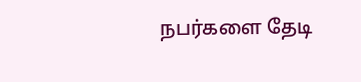நபர்களை தேடி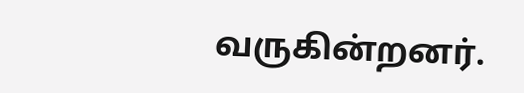வருகின்றனர்.